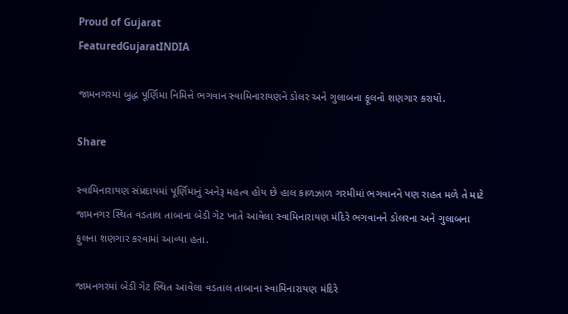Proud of Gujarat
FeaturedGujaratINDIA

જામનગરમાં બુદ્ધ પૂર્ણિમા નિમિત્તે ભગવાન સ્વામિનારાયણને ડોલર અને ગુલાબના ફૂલનો શણગાર કરાયો.

Share

સ્વામિનારાયણ સંપ્રદાયમાં પૂર્ણિમાનું અનેરૂ મહત્વ હોય છે હાલ કાળઝાળ ગરમીમાં ભગવાનને પણ રાહત મળે તે માટે જામનગર સ્થિત વડતાલ તાબાના બેડી ગેટ ખાતે આવેલા સ્વામિનારાયણ મંદિરે ભગવાનને ડોલરના અને ગુલાબના ફુલના શણગાર કરવામાં આવ્યા હતા.

જામનગરમાં બેડી ગેટ સ્થિત આવેલા વડતાલ તાબાના સ્વામિનારાયણ મંદિરે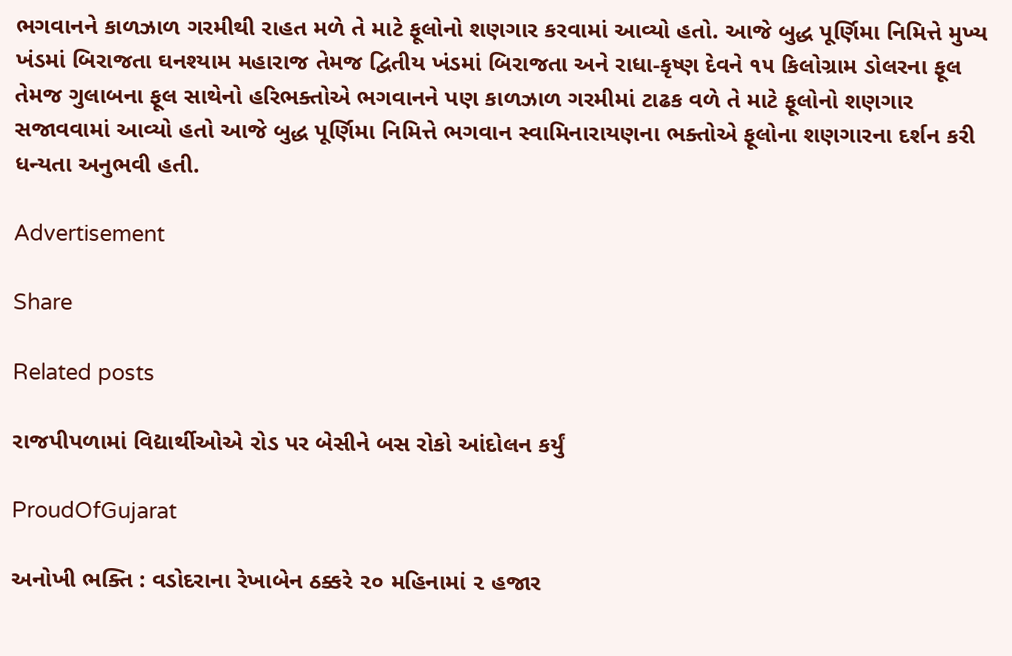ભગવાનને કાળઝાળ ગરમીથી રાહત મળે તે માટે ફૂલોનો શણગાર કરવામાં આવ્યો હતો. આજે બુદ્ધ પૂર્ણિમા નિમિત્તે મુખ્ય ખંડમાં બિરાજતા ઘનશ્યામ મહારાજ તેમજ દ્વિતીય ખંડમાં બિરાજતા અને રાધા-કૃષ્ણ દેવને ૧૫ કિલોગ્રામ ડોલરના ફૂલ તેમજ ગુલાબના ફૂલ સાથેનો હરિભક્તોએ ભગવાનને પણ કાળઝાળ ગરમીમાં ટાઢક વળે તે માટે ફૂલોનો શણગાર સજાવવામાં આવ્યો હતો આજે બુદ્ધ પૂર્ણિમા નિમિત્તે ભગવાન સ્વામિનારાયણના ભક્તોએ ફૂલોના શણગારના દર્શન કરી ધન્યતા અનુભવી હતી.

Advertisement

Share

Related posts

રાજપીપળામાં વિદ્યાર્થીઓએ રોડ પર બેસીને બસ રોકો આંદોલન કર્યું

ProudOfGujarat

અનોખી ભક્તિ : વડોદરાના રેખાબેન ઠક્કરે ૨૦ મહિનામાં ૨ હજાર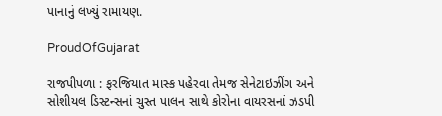પાનાનું લખ્યું રામાયણ.

ProudOfGujarat

રાજપીપળા : ફરજિયાત માસ્ક પહેરવા તેમજ સેનેટાઇઝીંગ અને સોશીયલ ડિસ્ટન્સનાં ચુસ્ત પાલન સાથે કોરોના વાયરસનાં ઝડપી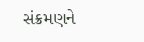સંક્રમણને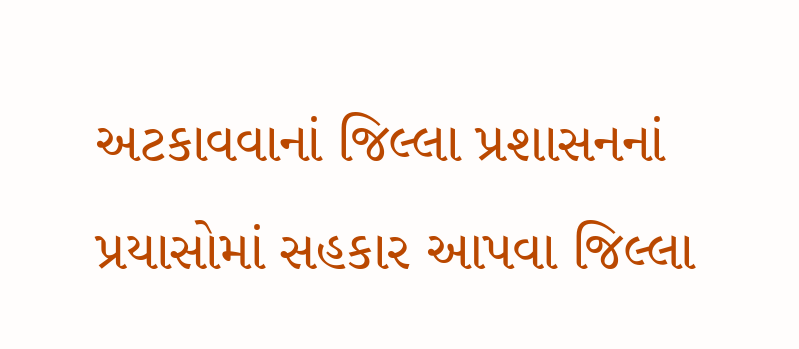અટકાવવાનાં જિલ્લા પ્રશાસનનાં પ્રયાસોમાં સહકાર આપવા જિલ્લા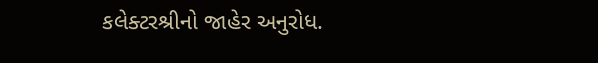કલેક્ટરશ્રીનો જાહેર અનુરોધ.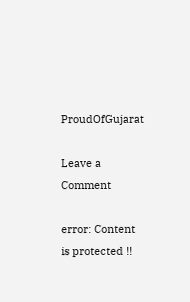ProudOfGujarat

Leave a Comment

error: Content is protected !!